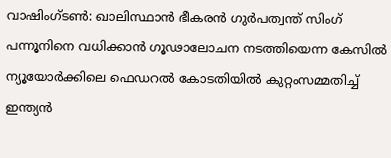വാഷിംഗ്ടൺ: ഖാലിസ്ഥാൻ ഭീകരൻ ഗുർപത്വന്ത് സിംഗ് പന്നൂനിനെ വധിക്കാൻ ഗൂഢാലോചന നടത്തിയെന്ന കേസിൽ ന്യൂയോർക്കിലെ ഫെഡറൽ കോടതിയിൽ കുറ്റംസമ്മതിച്ച് ഇന്ത്യൻ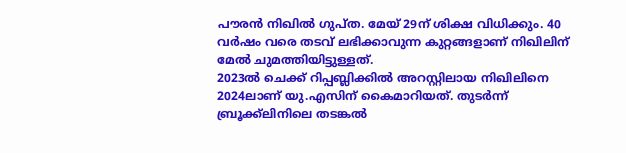പൗരൻ നിഖിൽ ഗുപ്ത. മേയ് 29ന് ശിക്ഷ വിധിക്കും. 40 വർഷം വരെ തടവ് ലഭിക്കാവുന്ന കുറ്റങ്ങളാണ് നിഖിലിന് മേൽ ചുമത്തിയിട്ടുള്ളത്.
2023ൽ ചെക്ക് റിപ്പബ്ലിക്കിൽ അറസ്റ്റിലായ നിഖിലിനെ 2024ലാണ് യു.എസിന് കൈമാറിയത്. തുടർന്ന് ബ്രൂക്ക്ലിനിലെ തടങ്കൽ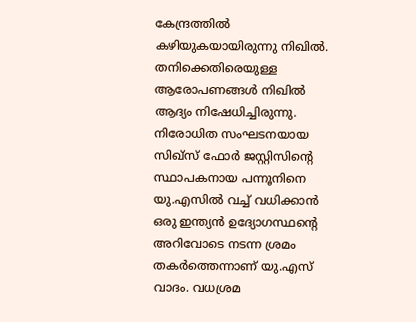കേന്ദ്രത്തിൽ കഴിയുകയായിരുന്നു നിഖിൽ. തനിക്കെതിരെയുള്ള ആരോപണങ്ങൾ നിഖിൽ ആദ്യം നിഷേധിച്ചിരുന്നു.
നിരോധിത സംഘടനയായ സിഖ്സ് ഫോർ ജസ്റ്റിസിന്റെ സ്ഥാപകനായ പന്നൂനിനെ യു.എസിൽ വച്ച് വധിക്കാൻ ഒരു ഇന്ത്യൻ ഉദ്യോഗസ്ഥന്റെ അറിവോടെ നടന്ന ശ്രമം തകർത്തെന്നാണ് യു.എസ് വാദം. വധശ്രമ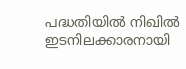പദ്ധതിയിൽ നിഖിൽ ഇടനിലക്കാരനായി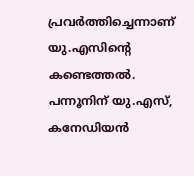പ്രവർത്തിച്ചെന്നാണ് യു.എസിന്റെ കണ്ടെത്തൽ. പന്നൂനിന് യു.എസ്, കനേഡിയൻ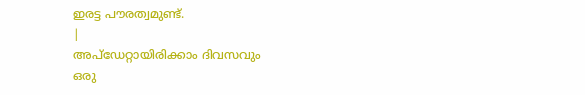ഇരട്ട പൗരത്വമുണ്ട്.
|
അപ്ഡേറ്റായിരിക്കാം ദിവസവും
ഒരു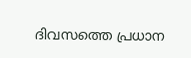ദിവസത്തെ പ്രധാന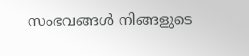സംഭവങ്ങൾ നിങ്ങളുടെ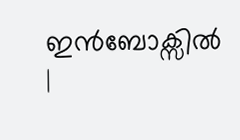ഇൻബോക്സിൽ |